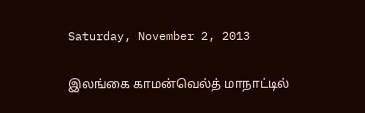Saturday, November 2, 2013

இலங்கை காமன்வெல்த் மாநாட்டில்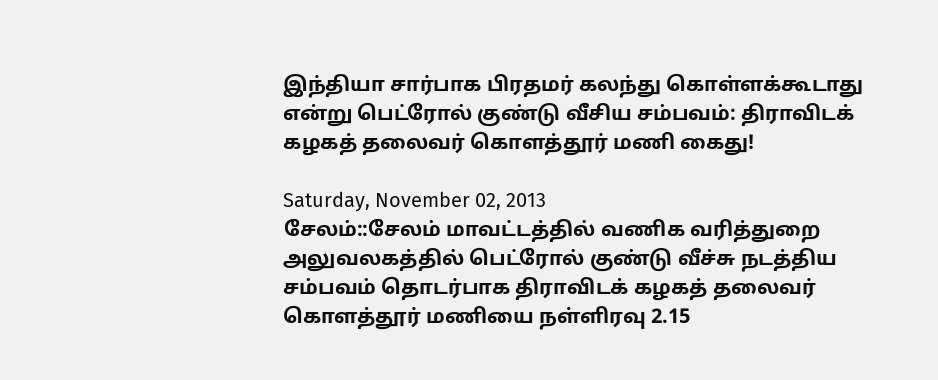இந்தியா சார்பாக பிரதமர் கலந்து கொள்ளக்கூடாது என்று பெட்ரோல் குண்டு வீசிய சம்பவம்: திராவிடக் கழகத் தலைவர் கொளத்தூர் மணி கைது!

Saturday, November 02, 2013
சேலம்::சேலம் மாவட்டத்தில் வணிக வரித்துறை அலுவலகத்தில் பெட்ரோல் குண்டு வீச்சு நடத்திய சம்பவம் தொடர்பாக திராவிடக் கழகத் தலைவர் கொளத்தூர் மணியை நள்ளிரவு 2.15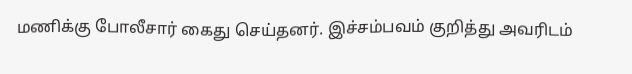மணிக்கு போலீசார் கைது செய்தனர். இச்சம்பவம் குறித்து அவரிடம்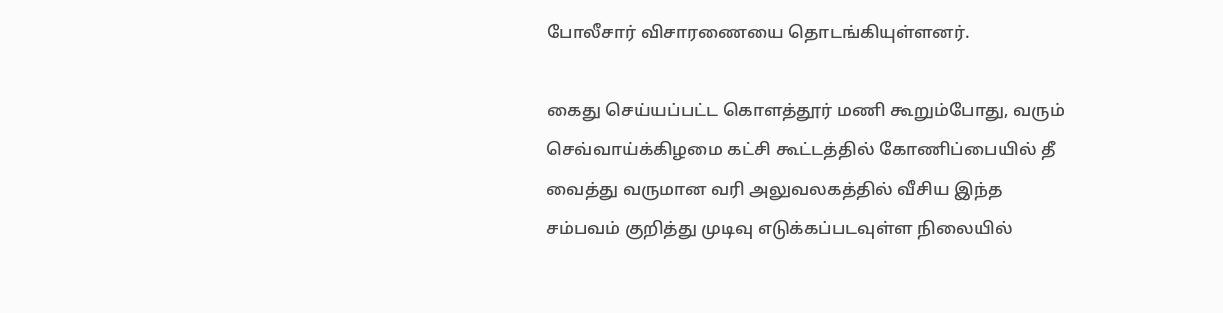போலீசார் விசாரணையை தொடங்கியுள்ளனர்.

கைது செய்யப்பட்ட கொளத்தூர் மணி கூறும்போது, வரும் செவ்வாய்க்கிழமை கட்சி கூட்டத்தில் கோணிப்பையில் தீ வைத்து வருமான வரி அலுவலகத்தில் வீசிய இந்த சம்பவம் குறித்து முடிவு எடுக்கப்படவுள்ள நிலையில்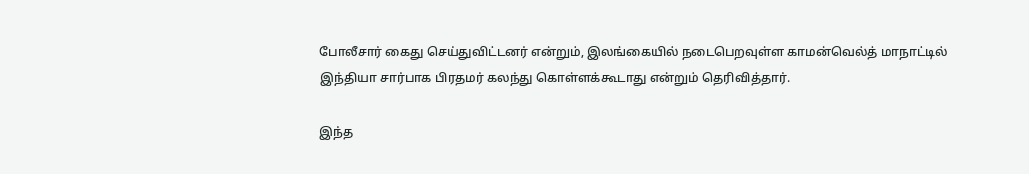போலீசார் கைது செய்துவிட்டனர் என்றும், இலங்கையில் நடைபெறவுள்ள காமன்வெல்த் மாநாட்டில் இந்தியா சார்பாக பிரதமர் கலந்து கொள்ளக்கூடாது என்றும் தெரிவித்தார்.

இந்த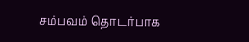சம்பவம் தொடர்பாக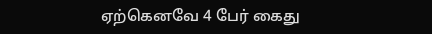ஏற்கெனவே 4 பேர் கைது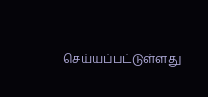செய்யப்பட்டுள்ளது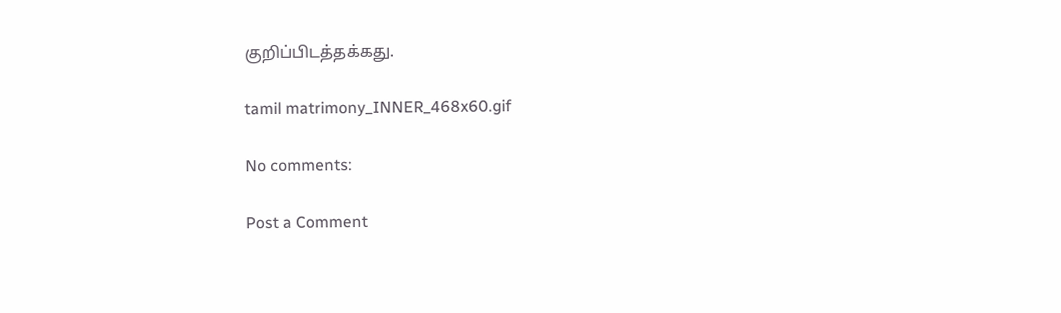குறிப்பிடத்தக்கது.

tamil matrimony_INNER_468x60.gif

No comments:

Post a Comment